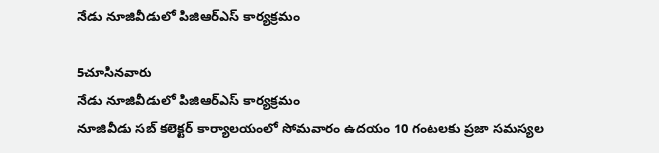నేడు నూజివీడులో పిజిఆర్ఎస్ కార్యక్రమం

5చూసినవారు
నేడు నూజివీడులో పిజిఆర్ఎస్ కార్యక్రమం
నూజివీడు సబ్ కలెక్టర్ కార్యాలయంలో సోమవారం ఉదయం 10 గంటలకు ప్రజా సమస్యల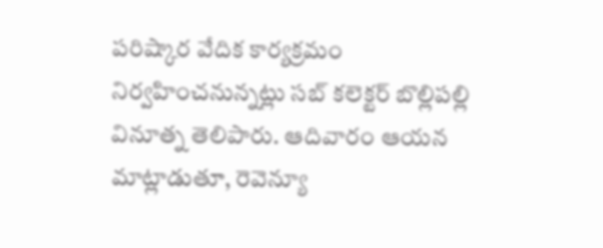పరిష్కార వేదిక కార్యక్రమం నిర్వహించనున్నట్లు సబ్ కలెక్టర్ బొల్లిపల్లి వినూత్న తెలిపారు. ఆదివారం ఆయన మాట్లాడుతూ, రెవెన్యూ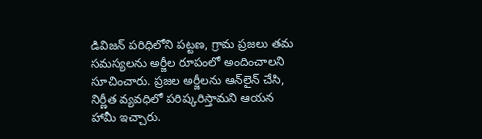డివిజన్ పరిధిలోని పట్టణ, గ్రామ ప్రజలు తమ సమస్యలను అర్జీల రూపంలో అందించాలని సూచించారు. ప్రజల అర్జీలను ఆన్‌లైన్ చేసి, నిర్ణీత వ్యవధిలో పరిష్కరిస్తామని ఆయన హామీ ఇచ్చారు.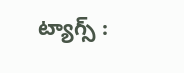ట్యాగ్స్ :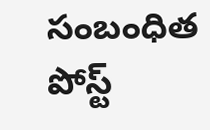సంబంధిత పోస్ట్